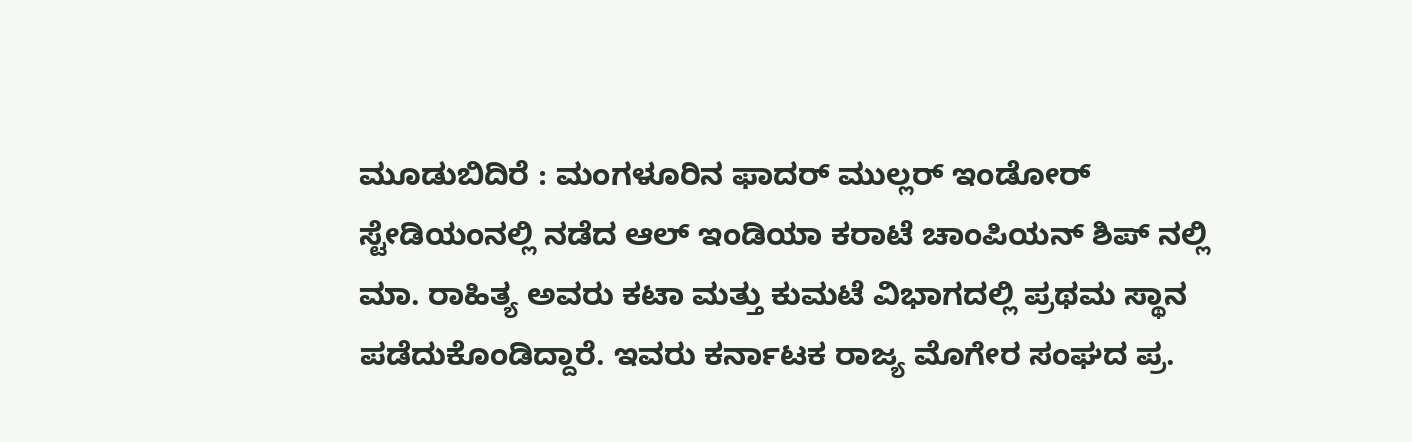ಮೂಡುಬಿದಿರೆ : ಮಂಗಳೂರಿನ ಫಾದರ್ ಮುಲ್ಲರ್ ಇಂಡೋರ್ ಸ್ಟೇಡಿಯಂನಲ್ಲಿ ನಡೆದ ಆಲ್ ಇಂಡಿಯಾ ಕರಾಟೆ ಚಾಂಪಿಯನ್ ಶಿಪ್ ನಲ್ಲಿ ಮಾ. ರಾಹಿತ್ಯ ಅವರು ಕಟಾ ಮತ್ತು ಕುಮಟೆ ವಿಭಾಗದಲ್ಲಿ ಪ್ರಥಮ ಸ್ಥಾನ ಪಡೆದುಕೊಂಡಿದ್ದಾರೆ. ಇವರು ಕರ್ನಾಟಕ ರಾಜ್ಯ ಮೊಗೇರ ಸಂಘದ ಪ್ರ.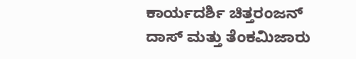ಕಾರ್ಯದರ್ಶಿ ಚಿತ್ತರಂಜನ್ ದಾಸ್ ಮತ್ತು ತೆಂಕಮಿಜಾರು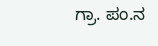ಗ್ರಾ. ಪಂ.ನ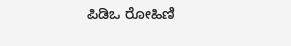ಪಿಡಿಒ ರೋಹಿಣಿ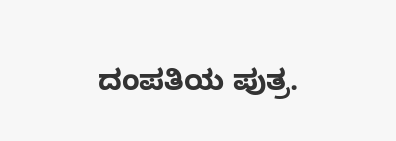ದಂಪತಿಯ ಪುತ್ರ.